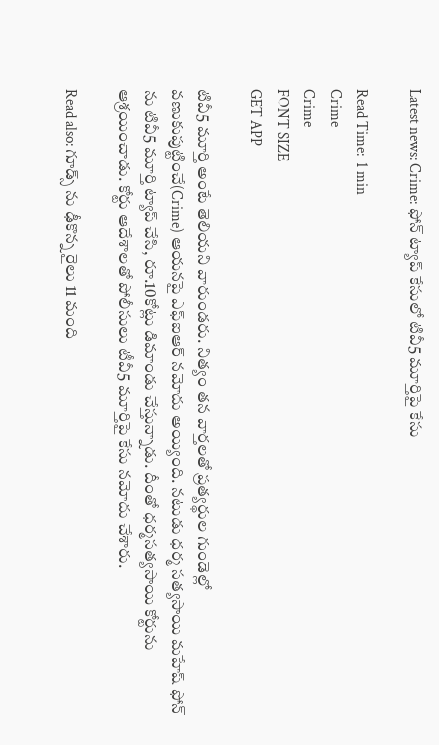Latest news: Crime: ఫోన్ ట్యాప్ కేసులో టివీ5 మూర్తిపై కేసు

Read Time:  1 min
Crime
Crime
FONT SIZE
GET APP

టివీ5 మూర్తి అంటే తెలియని వారుండరు. నిత్యం తన వార్తలతో ప్రత్యర్థుల గుండెల్లో వణుకుపుట్టించే(Crime) ఆయనపై ఎఫ్ఐఆర్ నమోదు అయ్యింది. నటుడు ధర్మ సత్యసాయి మహేష్ ఫోన్ ను టివీ5 మూర్తి ట్యాప్ చేసి, రూ.10కోట్లు డిమాండు చేస్తున్నాడు. దీంతో ధర్మసత్యసాయి కోర్టును ఆశ్రయించాడు. కోర్టు ఆదేశాలతో పోలీసులు టీవీ5 మూర్తిపై కేసు నమోదు చేశారు.

Read also: గూడ్స్ ను ఢీకొన్న రైలు 11 మంది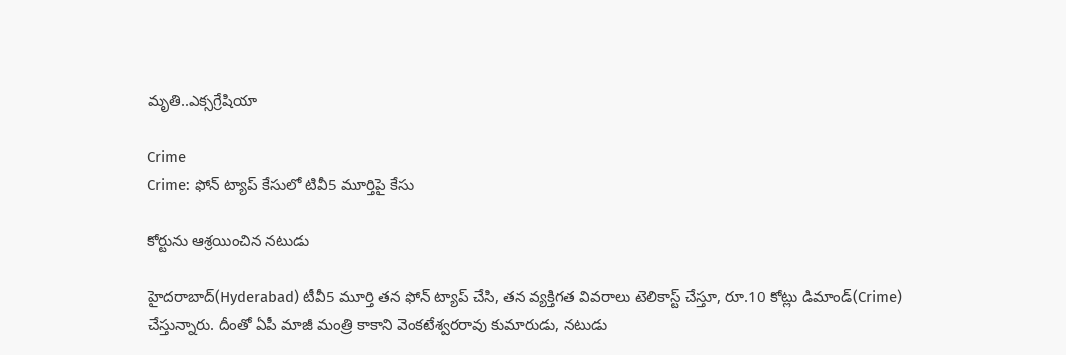మృతి..ఎక్సగ్రేషియా

Crime
Crime: ఫోన్ ట్యాప్ కేసులో టివీ5 మూర్తిపై కేసు

కోర్టును ఆశ్రయించిన నటుడు

హైదరాబాద్(Hyderabad) టీవీ5 మూర్తి తన ఫోన్ ట్యాప్ చేసి, తన వ్యక్తిగత వివరాలు టెలికాస్ట్ చేస్తూ, రూ.10 కోట్లు డిమాండ్(Crime) చేస్తున్నారు. దీంతో ఏపీ మాజీ మంత్రి కాకాని వెంకటేశ్వరరావు కుమారుడు, నటుడు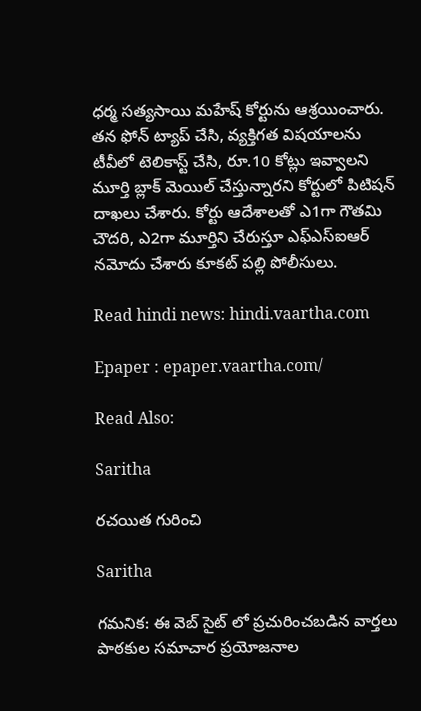ధర్మ సత్యసాయి మహేష్ కోర్టును ఆశ్రయించారు. తన ఫోన్ ట్యాప్ చేసి, వ్యక్తిగత విషయాలను టీవీలో టెలికాస్ట్ చేసి, రూ.10 కోట్లు ఇవ్వాలని మూర్తి బ్లాక్ మెయిల్ చేస్తున్నారని కోర్టులో పిటిషన్ దాఖలు చేశారు. కోర్టు ఆదేశాలతో ఎ1గా గౌతమి చౌదరి, ఎ2గా మూర్తిని చేరుస్తూ ఎఫ్ఎస్ఐఆర్ నమోదు చేశారు కూకట్ పల్లి పోలీసులు.

Read hindi news: hindi.vaartha.com

Epaper : epaper.vaartha.com/

Read Also:

Saritha

రచయిత గురించి

Saritha

గమనిక: ఈ వెబ్ సైట్ లో ప్రచురించబడిన వార్తలు పాఠకుల సమాచార ప్రయోజనాల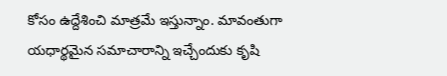కోసం ఉద్దేశించి మాత్రమే ఇస్తున్నాం. మావంతుగా యధార్థమైన సమాచారాన్ని ఇచ్చేందుకు కృషి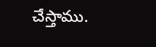చేస్తాము.